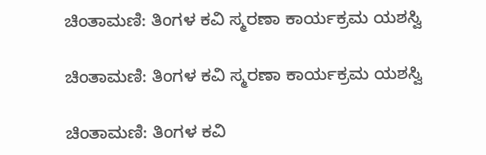ಚಿಂತಾಮಣಿ: ತಿಂಗಳ ಕವಿ ಸ್ಮರಣಾ ಕಾರ್ಯಕ್ರಮ ಯಶಸ್ವಿ

ಚಿಂತಾಮಣಿ: ತಿಂಗಳ ಕವಿ ಸ್ಮರಣಾ ಕಾರ್ಯಕ್ರಮ ಯಶಸ್ವಿ

ಚಿಂತಾಮಣಿ: ತಿಂಗಳ ಕವಿ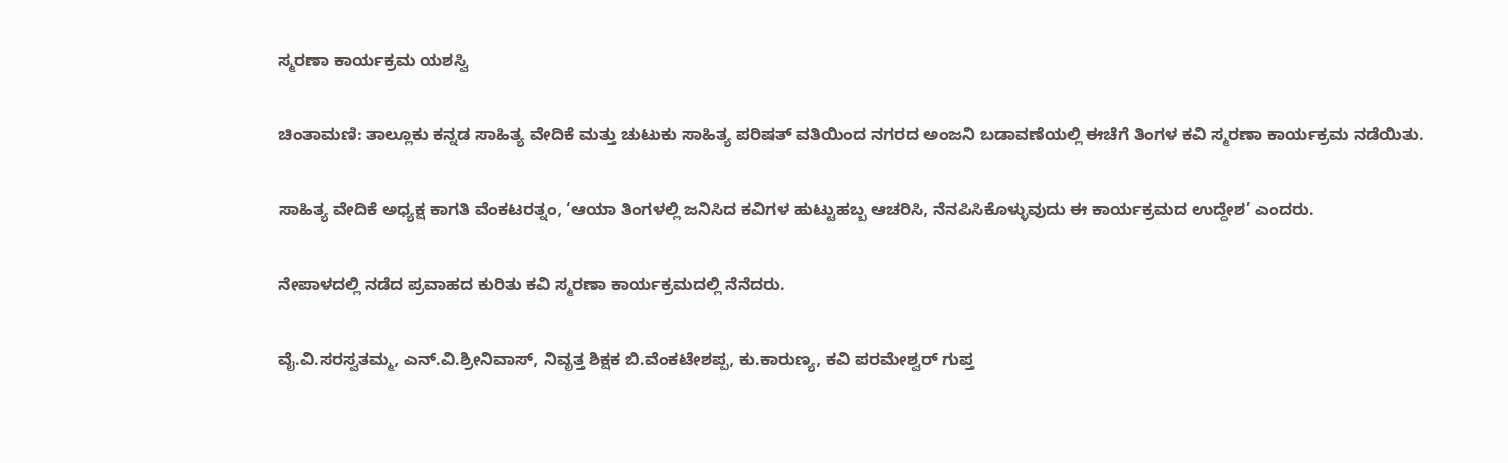ಸ್ಮರಣಾ ಕಾರ್ಯಕ್ರಮ ಯಶಸ್ವಿ

ಚಿಂತಾಮಣಿ: ತಾಲ್ಲೂಕು ಕನ್ನಡ ಸಾಹಿತ್ಯ ವೇದಿಕೆ ಮತ್ತು ಚುಟುಕು ಸಾಹಿತ್ಯ ಪರಿಷತ್ ವತಿಯಿಂದ ನಗರದ ಅಂಜನಿ ಬಡಾವಣೆಯಲ್ಲಿ ಈಚೆಗೆ ತಿಂಗಳ ಕವಿ ಸ್ಮರಣಾ ಕಾರ್ಯಕ್ರಮ ನಡೆಯಿತು.

ಸಾಹಿತ್ಯ ವೇದಿಕೆ ಅಧ್ಯಕ್ಷ ಕಾಗತಿ ವೆಂಕಟರತ್ನಂ, ‘ಆಯಾ ತಿಂಗಳಲ್ಲಿ ಜನಿಸಿದ ಕವಿಗಳ ಹುಟ್ಟುಹಬ್ಬ ಆಚರಿಸಿ, ನೆನಪಿಸಿಕೊಳ್ಳುವುದು ಈ ಕಾರ್ಯಕ್ರಮದ ಉದ್ದೇಶ’ ಎಂದರು.

ನೇಪಾಳದಲ್ಲಿ ನಡೆದ ಪ್ರವಾಹದ ಕುರಿತು ಕವಿ ಸ್ಮರಣಾ ಕಾರ್ಯಕ್ರಮದಲ್ಲಿ ನೆನೆದರು.

ವೈ.ವಿ.ಸರಸ್ವತಮ್ಮ, ಎನ್‌.ವಿ.ಶ್ರೀನಿವಾಸ್, ನಿವೃತ್ತ ಶಿಕ್ಷಕ ಬಿ.ವೆಂಕಟೇಶಪ್ಪ, ಕು.ಕಾರುಣ್ಯ, ಕವಿ ಪರಮೇಶ್ವರ್ ಗುಪ್ತ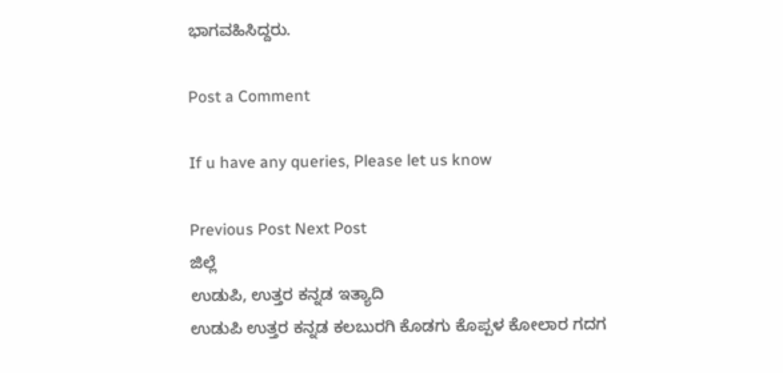ಭಾಗವಹಿಸಿದ್ದರು.

Post a Comment

If u have any queries, Please let us know

Previous Post Next Post
ಜಿಲ್ಲೆ
ಉಡುಪಿ, ಉತ್ತರ ಕನ್ನಡ ಇತ್ಯಾದಿ
ಉಡುಪಿ ಉತ್ತರ ಕನ್ನಡ ಕಲಬುರಗಿ ಕೊಡಗು ಕೊಪ್ಪಳ ಕೋಲಾರ ಗದಗ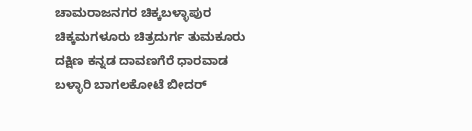ಚಾಮರಾಜನಗರ ಚಿಕ್ಕಬಳ್ಳಾಪುರ
ಚಿಕ್ಕಮಗಳೂರು ಚಿತ್ರದುರ್ಗ ತುಮಕೂರು ದಕ್ಷಿಣ ಕನ್ನಡ ದಾವಣಗೆರೆ ಧಾರವಾಡ ಬಳ್ಳಾರಿ ಬಾಗಲಕೋಟೆ ಬೀದರ್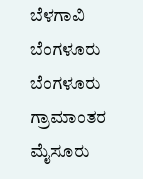ಬೆಳಗಾವಿ ಬೆಂಗಳೂರು ಬೆಂಗಳೂರು ಗ್ರಾಮಾಂತರ ಮೈಸೂರು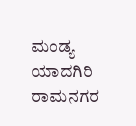ಮಂಡ್ಯ ಯಾದಗಿರಿ ರಾಮನಗರ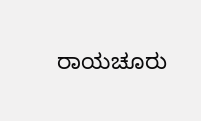ರಾಯಚೂರು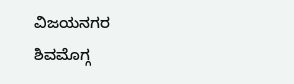ವಿಜಯನಗರ
ಶಿವಮೊಗ್ಗ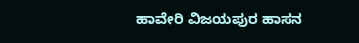ಹಾವೇರಿ ವಿಜಯಪುರ ಹಾಸನ